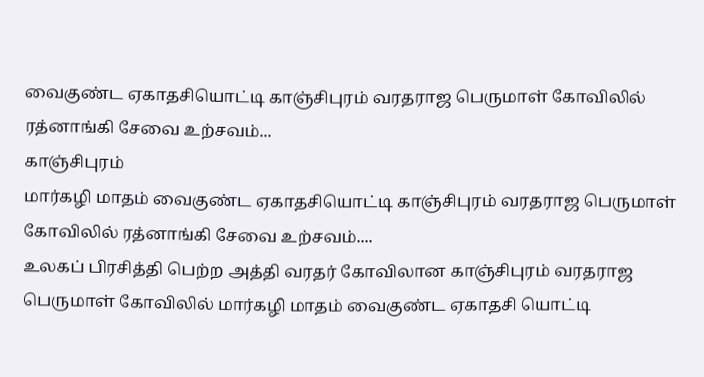வைகுண்ட ஏகாதசியொட்டி காஞ்சிபுரம் வரதராஜ பெருமாள் கோவிலில் ரத்னாங்கி சேவை உற்சவம்...
காஞ்சிபுரம்
மார்கழி மாதம் வைகுண்ட ஏகாதசியொட்டி காஞ்சிபுரம் வரதராஜ பெருமாள் கோவிலில் ரத்னாங்கி சேவை உற்சவம்....
உலகப் பிரசித்தி பெற்ற அத்தி வரதர் கோவிலான காஞ்சிபுரம் வரதராஜ பெருமாள் கோவிலில் மார்கழி மாதம் வைகுண்ட ஏகாதசி யொட்டி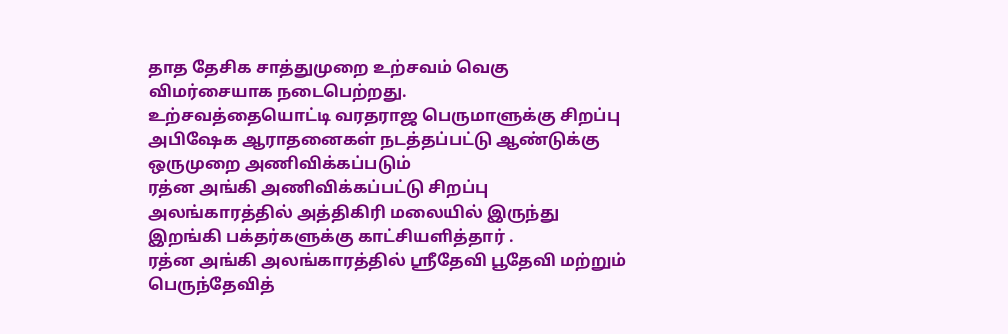தாத தேசிக சாத்துமுறை உற்சவம் வெகு விமர்சையாக நடைபெற்றது.
உற்சவத்தையொட்டி வரதராஜ பெருமாளுக்கு சிறப்பு அபிஷேக ஆராதனைகள் நடத்தப்பட்டு ஆண்டுக்கு ஒருமுறை அணிவிக்கப்படும்
ரத்ன அங்கி அணிவிக்கப்பட்டு சிறப்பு அலங்காரத்தில் அத்திகிரி மலையில் இருந்து இறங்கி பக்தர்களுக்கு காட்சியளித்தார் .
ரத்ன அங்கி அலங்காரத்தில் ஸ்ரீதேவி பூதேவி மற்றும் பெருந்தேவித்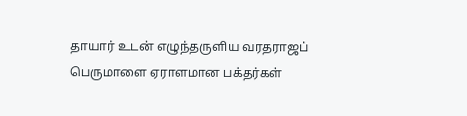தாயார் உடன் எழுந்தருளிய வரதராஜப் பெருமாளை ஏராளமான பக்தர்கள்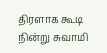திரளாக கூடி நின்று சுவாமி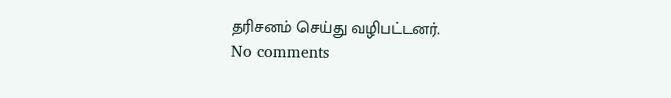தரிசனம் செய்து வழிபட்டனர்.
No comments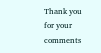Thank you for your comments